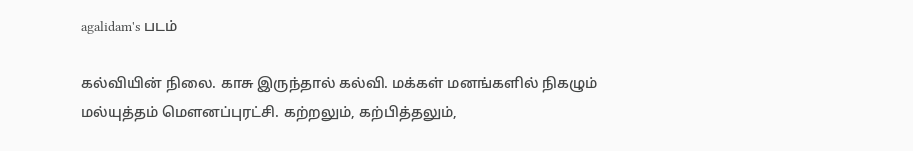agalidam's படம்

கல்வியின் நிலை. காசு இருந்தால் கல்வி. மக்கள் மனங்களில் நிகழும் மல்யுத்தம் மௌனப்புரட்சி. கற்றலும், கற்பித்தலும்,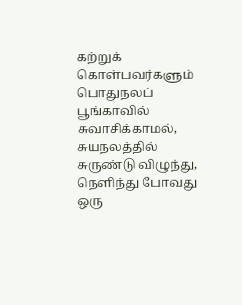கற்றுக் கொள்பவர்களும் பொதுநலப் பூங்காவில் சுவாசிக்காமல், சுயநலத்தில் சுருண்டு விழுந்து, நெளிந்து போவது ஒரு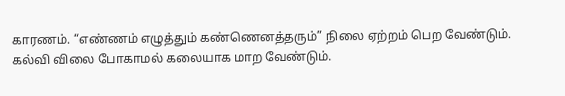காரணம். “எண்ணம் எழுத்தும் கண்ணெனத்தரும்” நிலை ஏற்றம் பெற வேண்டும். கல்வி விலை போகாமல் கலையாக மாற வேண்டும்.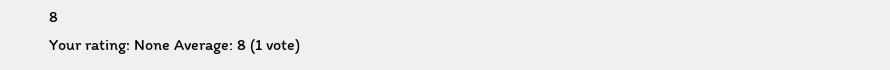8
Your rating: None Average: 8 (1 vote)